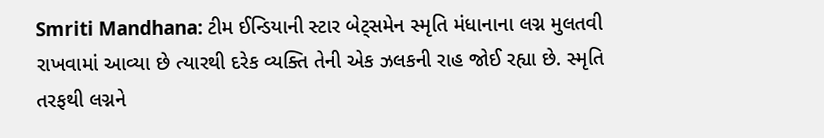Smriti Mandhana: ટીમ ઈન્ડિયાની સ્ટાર બેટ્સમેન સ્મૃતિ મંધાનાના લગ્ન મુલતવી રાખવામાં આવ્યા છે ત્યારથી દરેક વ્યક્તિ તેની એક ઝલકની રાહ જોઈ રહ્યા છે. સ્મૃતિ તરફથી લગ્નને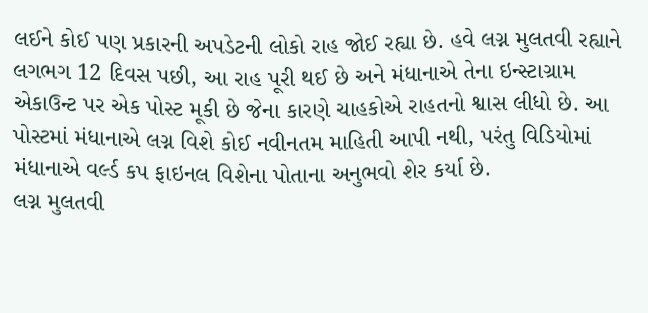લઈને કોઈ પણ પ્રકારની અપડેટની લોકો રાહ જોઈ રહ્યા છે. હવે લગ્ન મુલતવી રહ્યાને લગભગ 12 દિવસ પછી, આ રાહ પૂરી થઈ છે અને મંધાનાએ તેના ઇન્સ્ટાગ્રામ એકાઉન્ટ પર એક પોસ્ટ મૂકી છે જેના કારણે ચાહકોએ રાહતનો શ્વાસ લીધો છે. આ પોસ્ટમાં મંધાનાએ લગ્ન વિશે કોઈ નવીનતમ માહિતી આપી નથી, પરંતુ વિડિયોમાં મંધાનાએ વર્લ્ડ કપ ફાઇનલ વિશેના પોતાના અનુભવો શેર કર્યા છે.
લગ્ન મુલતવી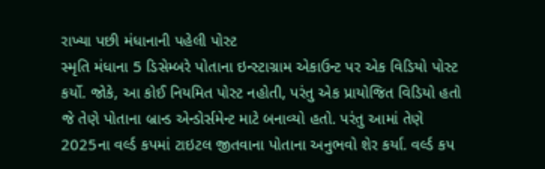રાખ્યા પછી મંધાનાની પહેલી પોસ્ટ
સ્મૃતિ મંધાના 5 ડિસેમ્બરે પોતાના ઇન્સ્ટાગ્રામ એકાઉન્ટ પર એક વિડિયો પોસ્ટ કર્યો. જોકે, આ કોઈ નિયમિત પોસ્ટ નહોતી, પરંતુ એક પ્રાયોજિત વિડિયો હતો જે તેણે પોતાના બ્રાન્ડ એન્ડોર્સમેન્ટ માટે બનાવ્યો હતો. પરંતુ આમાં તેણે 2025ના વર્લ્ડ કપમાં ટાઇટલ જીતવાના પોતાના અનુભવો શેર કર્યા. વર્લ્ડ કપ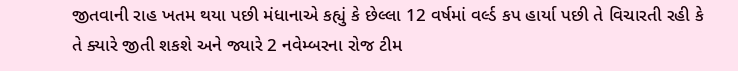જીતવાની રાહ ખતમ થયા પછી મંધાનાએ કહ્યું કે છેલ્લા 12 વર્ષમાં વર્લ્ડ કપ હાર્યા પછી તે વિચારતી રહી કે તે ક્યારે જીતી શકશે અને જ્યારે 2 નવેમ્બરના રોજ ટીમ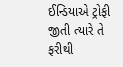ઈન્ડિયાએ ટ્રોફી જીતી ત્યારે તે ફરીથી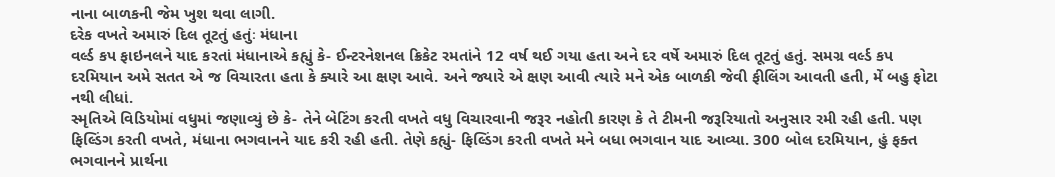નાના બાળકની જેમ ખુશ થવા લાગી.
દરેક વખતે અમારું દિલ તૂટતું હતુંઃ મંધાના
વર્લ્ડ કપ ફાઇનલને યાદ કરતાં મંધાનાએ કહ્યું કે- ઈન્ટરનેશનલ ક્રિકેટ રમતાંને 12 વર્ષ થઈ ગયા હતા અને દર વર્ષે અમારું દિલ તૂટતું હતું. સમગ્ર વર્લ્ડ કપ દરમિયાન અમે સતત એ જ વિચારતા હતા કે ક્યારે આ ક્ષણ આવે. અને જ્યારે એ ક્ષણ આવી ત્યારે મને એક બાળકી જેવી ફીલિંગ આવતી હતી, મેં બહુ ફોટા નથી લીધાં.
સ્મૃતિએ વિડિયોમાં વધુમાં જણાવ્યું છે કે- તેને બેટિંગ કરતી વખતે વધુ વિચારવાની જરૂર નહોતી કારણ કે તે ટીમની જરૂરિયાતો અનુસાર રમી રહી હતી. પણ ફિલ્ડિંગ કરતી વખતે, મંધાના ભગવાનને યાદ કરી રહી હતી. તેણે કહ્યું- ફિલ્ડિંગ કરતી વખતે મને બધા ભગવાન યાદ આવ્યા. 300 બોલ દરમિયાન, હું ફક્ત ભગવાનને પ્રાર્થના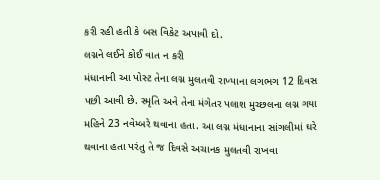કરી રહી હતી કે બસ વિકેટ અપાવી દો.
લગ્નને લઈને કોઈ વાત ન કરી
મંધાનાની આ પોસ્ટ તેના લગ્ન મુલતવી રાખ્યાના લગભગ 12 દિવસ પછી આવી છે. સ્મૃતિ અને તેના મંગેતર પલાશ મુચ્છલના લગ્ન ગયા મહિને 23 નવેમ્બરે થવાના હતા. આ લગ્ન મંધાનાના સાંગલીમાં ઘરે થવાના હતા પરંતુ તે જ દિવસે અચાનક મુલતવી રાખવા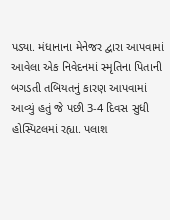પડ્યા. મંધાનાના મેનેજર દ્વારા આપવામાં આવેલા એક નિવેદનમાં સ્મૃતિના પિતાની બગડતી તબિયતનું કારણ આપવામાં આવ્યું હતું જે પછી 3-4 દિવસ સુધી હોસ્પિટલમાં રહ્યા. પલાશ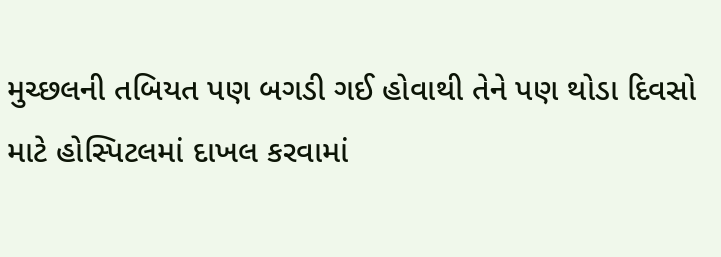મુચ્છલની તબિયત પણ બગડી ગઈ હોવાથી તેને પણ થોડા દિવસો માટે હોસ્પિટલમાં દાખલ કરવામાં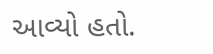આવ્યો હતો.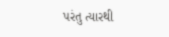પરંતુ ત્યારથી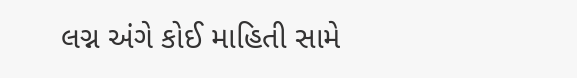લગ્ન અંગે કોઈ માહિતી સામે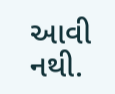આવી નથી.